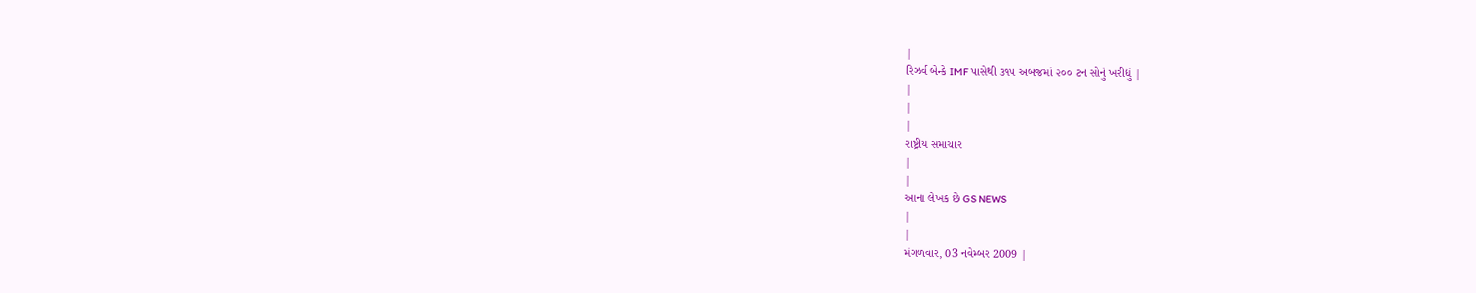|
રિઝર્વ બેન્કે IMF પાસેથી ૩૧૫ અબજમાં ૨૦૦ ટન સોનું ખરીદ્યું |
|
|
|
રાષ્ટ્રીય સમાચાર
|
|
આના લેખક છે GS NEWS
|
|
મંગળવાર, 03 નવેમ્બર 2009 |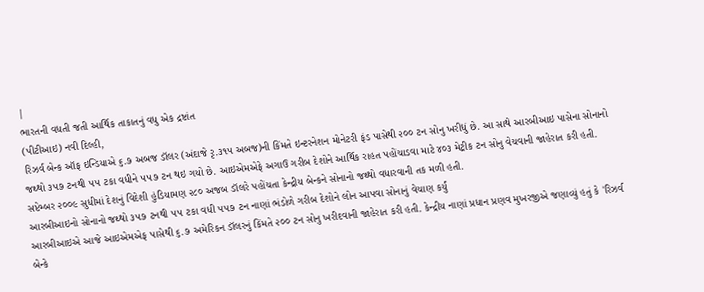|
ભારતની વધતી જતી આર્થિક તાકાતનું વધુ એક દ્રષ્ટાંત
(પીટીઆઇ) નવી દિલ્હી,
રિઝર્વ બેન્ક ઑફ ઇન્ડિયાએ ૬.૭ અબજ ડૉલર (અંદાજે રૃ.૩૧૫ અબજ)ની કિંમતે ઇન્ટરનેશન મોનેટરી ફંડ પાસેથી ૨૦૦ ટન સોનુ ખરીદ્યું છે. આ સાથે આરબીઆઇ પાસેના સોનાનો જથ્થો ૩૫૭ ટનથી ૫૫ ટકા વધીને ૫૫૭ ટન થઇ ગયો છે. આઇએમએફે અગાઉ ગરીબ દેશોને આર્થિક રાહત પહોંચાડવા માટે ૪૦૩ મેટ્રીક ટન સોનુ વેચવાની જાહેરાત કરી હતી. સપ્ટેમ્બર ૨૦૦૯ સુધીમાં દેશનું વિદેશી હુંડિયામણ ૨૮૦ અજબ ડૉલરે પહોંચતા કેન્દ્રીય બેન્કને સોનાનો જથ્થો વધારવાની તક મળી હતી.
આરબીઆઇનો સોનાનો જથ્થો ૩૫૭ ટનથી ૫૫ ટકા વધી ૫૫૭ ટન નાણાં ભંડોળે ગરીબ દેશોને લોન આપવા સોનાનું વેચાણ કર્યું
આરબીઆઇએ આજે આઇએમએફ પાસેથી ૬.૭ અમેરિકન ડૉલરનું કિંમતે ૨૦૦ ટન સોનુ ખરીદવાની જાહેરાત કરી હતી. કેન્દ્રીય નાણાં પ્રધાન પ્રણવ મુખરજીએ જણાવ્યું હતું કે 'રિઝર્વ બેન્કે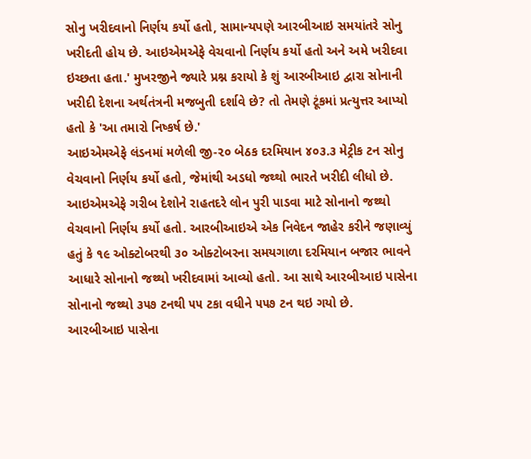સોનુ ખરીદવાનો નિર્ણય કર્યો હતો, સામાન્યપણે આરબીઆઇ સમયાંતરે સોનુ ખરીદતી હોય છે. આઇએમએફે વેચવાનો નિર્ણય કર્યો હતો અને અમે ખરીદવા ઇચ્છતા હતા.' મુખરજીને જ્યારે પ્રશ્ન કરાયો કે શું આરબીઆઇ દ્વારા સોનાની ખરીદી દેશના અર્થતંત્રની મજબુતી દર્શાવે છે? તો તેમણે ટૂંકમાં પ્રત્યુત્તર આપ્યો હતો કે 'આ તમારો નિષ્કર્ષ છે.'
આઇએમએફે લંડનમાં મળેલી જી-૨૦ બેઠક દરમિયાન ૪૦૩.૩ મેટ્રીક ટન સોનુ વેચવાનો નિર્ણય કર્યો હતો, જેમાંથી અડધો જથ્થો ભારતે ખરીદી લીધો છે. આઇએમએફે ગરીબ દેશોને રાહતદરે લોન પુરી પાડવા માટે સોનાનો જથ્થો વેચવાનો નિર્ણય કર્યો હતો. આરબીઆઇએ એક નિવેદન જાહેર કરીને જણાવ્યું હતું કે ૧૯ ઓક્ટોબરથી ૩૦ ઓક્ટોબરના સમયગાળા દરમિયાન બજાર ભાવને આધારે સોનાનો જથ્થો ખરીદવામાં આવ્યો હતો. આ સાથે આરબીઆઇ પાસેના સોનાનો જથ્થો ૩૫૭ ટનથી ૫૫ ટકા વધીને ૫૫૭ ટન થઇ ગયો છે.
આરબીઆઇ પાસેના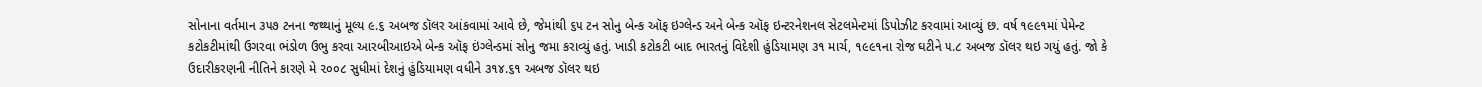સોનાના વર્તમાન ૩૫૭ ટનના જથ્થાનું મૂલ્ય ૯.૬ અબજ ડૉલર આંકવામાં આવે છે, જેમાંથી ૬૫ ટન સોનુ બેન્ક ઑફ ઇગ્લેન્ડ અને બેન્ક ઑફ ઇન્ટરનેશનલ સેટલમેન્ટમાં ડિપોઝીટ કરવામાં આવ્યું છ. વર્ષ ૧૯૯૧માં પેમેન્ટ કટોકટીમાંથી ઉગરવા ભંડોળ ઉભુ કરવા આરબીઆઇએ બેન્ક ઑફ ઇંગ્લેન્ડમાં સોનુ જમા કરાવ્યું હતું. ખાડી કટોકટી બાદ ભારતનું વિદેશી હુંડિયામણ ૩૧ માર્ચ, ૧૯૯૧ના રોજ ઘટીને ૫.૮ અબજ ડૉલર થઇ ગયું હતું. જો કે ઉદારીકરણની નીતિને કારણે મે ૨૦૦૮ સુધીમાં દેશનું હુંડિયામણ વધીને ૩૧૪.૬૧ અબજ ડૉલર થઇ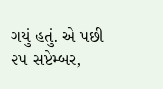ગયું હતું. એ પછી ૨૫ સપ્ટેમ્બર,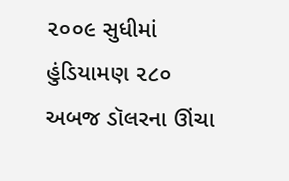૨૦૦૯ સુધીમાં હુંડિયામણ ૨૮૦ અબજ ડૉલરના ઊંચા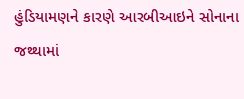હુંડિયામણને કારણે આરબીઆઇને સોનાના જથ્થામાં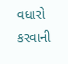વધારો કરવાની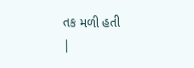તક મળી હતી
|